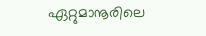ഏറ്റുമാനൂരിലെ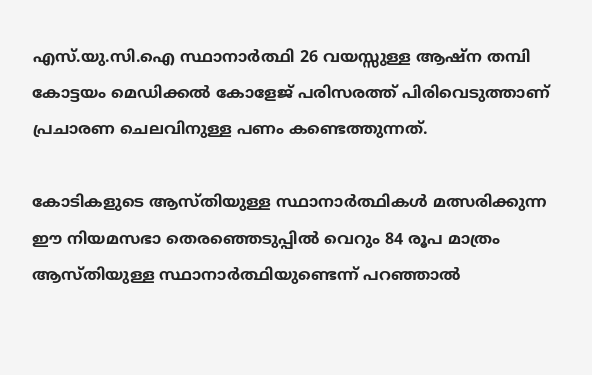എസ്.യു.സി.ഐ സ്ഥാനാർത്ഥി 26 വയസ്സുള്ള ആഷ്‌ന തമ്പി കോട്ടയം മെഡിക്കല്‍ കോളേജ് പരിസരത്ത് പിരിവെടുത്താണ് പ്രചാരണ ചെലവിനുള്ള പണം കണ്ടെത്തുന്നത്.

കോടികളുടെ ആസ്തിയുള്ള സ്ഥാനാര്‍ത്ഥികള്‍ മത്സരിക്കുന്ന ഈ നിയമസഭാ തെരഞ്ഞെടുപ്പില്‍ വെറും 84 രൂപ മാത്രം ആസ്തിയുള്ള സ്ഥാനാര്‍ത്ഥിയുണ്ടെന്ന് പറഞ്ഞാല്‍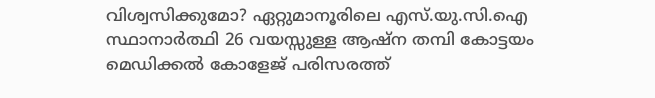വിശ്വസിക്കുമോ? ഏറ്റുമാനൂരിലെ എസ്.യു.സി.ഐ സ്ഥാനാർത്ഥി 26 വയസ്സുള്ള ആഷ്‌ന തമ്പി കോട്ടയം മെഡിക്കല്‍ കോളേജ് പരിസരത്ത്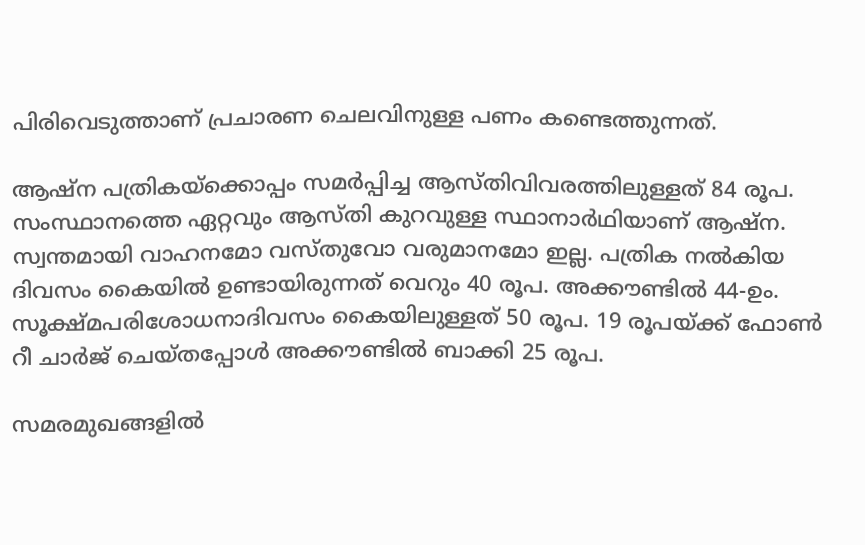പിരിവെടുത്താണ് പ്രചാരണ ചെലവിനുള്ള പണം കണ്ടെത്തുന്നത്.

ആഷ്‌ന പത്രികയ്ക്കൊപ്പം സമർപ്പിച്ച ആസ്തിവിവരത്തിലുള്ളത് 84 രൂപ. സംസ്ഥാനത്തെ ഏറ്റവും ആസ്തി കുറവുള്ള സ്ഥാനാർഥിയാണ് ആഷ്ന. സ്വന്തമായി വാഹനമോ വസ്തുവോ വരുമാനമോ ഇല്ല. പത്രിക നൽകിയ ദിവസം കൈയിൽ ഉണ്ടായിരുന്നത് വെറും 40 രൂപ. അക്കൗണ്ടിൽ 44-ഉം. സൂക്ഷ്മപരിശോധനാദിവസം കൈയിലുള്ളത് 50 രൂപ. 19 രൂപയ്ക്ക് ഫോൺ റീ ചാർജ് ചെയ്തപ്പോൾ അക്കൗണ്ടിൽ ബാക്കി 25 രൂപ.

സമരമുഖങ്ങളില്‍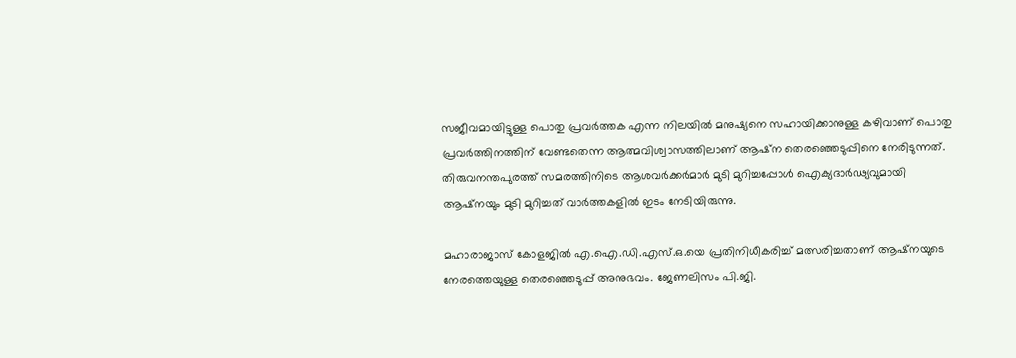സജീവമായിട്ടുള്ള പൊതു പ്രവര്‍ത്തക എന്ന നിലയില്‍ മനുഷ്യനെ സഹായിക്കാനുള്ള കഴിവാണ് പൊതു പ്രവര്‍ത്തിനത്തിന് വേണ്ടതെന്ന ആത്മവിശ്വാസത്തിലാണ് ആഷ്‌ന തെരഞ്ഞെടുപ്പിനെ നേരിടുന്നത്. തിരുവനന്തപുരത്ത് സമരത്തിനിടെ ആശവർക്കർമാർ മുടി മുറിച്ചപ്പോൾ ഐക്യദാർഢ്യവുമായി ആഷ്‌നയും മുടി മുറിച്ചത് വാര്‍ത്തകളില്‍ ഇടം നേടിയിരുന്നു.

മഹാരാജാസ് കോളജില്‍ എ.ഐ.ഡി.എസ്.ഒ.യെ പ്രതിനിധീകരിച്ച് മത്സരിച്ചതാണ് ആഷ്നയുടെ നേരത്തെയുള്ള തെരഞ്ഞെടുപ്പ് അനുഭവം. ജേണലിസം പി.ജി.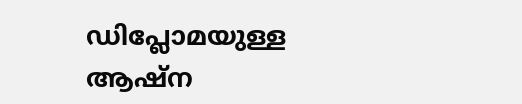ഡിപ്ലോമയുള്ള ആഷ്‌ന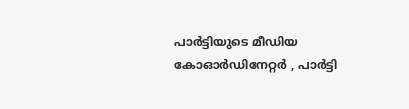പാര്‍ട്ടിയുടെ മീഡിയ കോഓര്‍ഡിനേറ്റർ , പാർട്ടി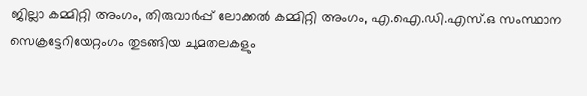ജില്ലാ കമ്മിറ്റി അംഗം, തിരുവാര്‍പ്പ് ലോക്കല്‍ കമ്മിറ്റി അംഗം, എ.ഐ.ഡി.എസ്.ഒ സംസ്ഥാന സെക്രട്ടേറിയേറ്റംഗം തുടങ്ങിയ ചുമതലകളും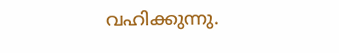വഹിക്കുന്നു.